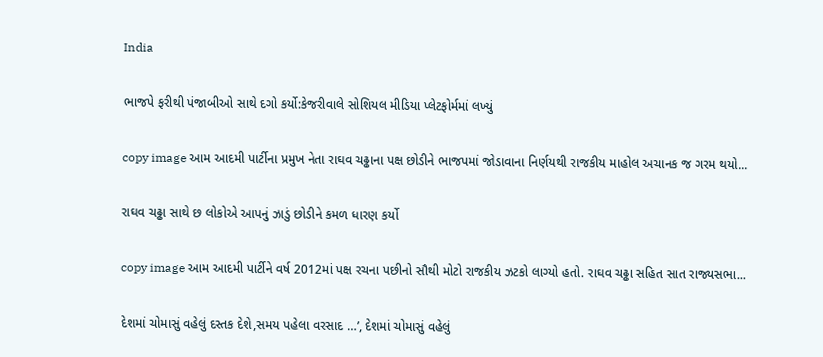India

ભાજપે ફરીથી પંજાબીઓ સાથે દગો કર્યો:કેજરીવાલે સોશિયલ મીડિયા પ્લેટફોર્મમાં લખ્યું

copy image આમ આદમી પાર્ટીના પ્રમુખ નેતા રાઘવ ચઢ્ઢાના પક્ષ છોડીને ભાજપમાં જોડાવાના નિર્ણયથી રાજકીય માહોલ અચાનક જ ગરમ થયો...

રાઘવ ચઢ્ઢા સાથે છ લોકોએ આપનું ઝાડું છોડીને કમળ ધારણ કર્યો

copy image આમ આદમી પાર્ટીને વર્ષ 2012માં પક્ષ રચના પછીનો સૌથી મોટો રાજકીય ઝટકો લાગ્યો હતો. રાઘવ ચઢ્ઢા સહિત સાત રાજ્યસભા...

દેશમાં ચોમાસું વહેલું દસ્તક દેશે,સમય પહેલા વરસાદ …’, દેશમાં ચોમાસું વહેલું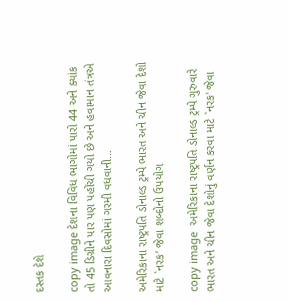દસ્તક દેશે

copy image દેશના વિવિધ ભાગોમાં પારો 44 અને ક્યાંક તો 45 ડિગ્રીને પાર પણ પહોંચી ગયો છે અને હવામાન તંત્રએ આવનારા દિવસોમાં ગરમી વધવાની...

અમેરિકાના રાષ્ટ્રપતિ ડોનાલ્ડ ટ્રમ્પે ભારત અને ચીન જેવા દેશો માટે `નરક’ જેવા શબ્દોનો ઉપયોગ

copy image  અમેરિકાના રાષ્ટ્રપતિ ડોનાલ્ડ ટ્રમ્પે ગુરુવારે ભારત અને ચીન જેવા દેશોનું વર્ણન કરવા માટે `નરક' જેવા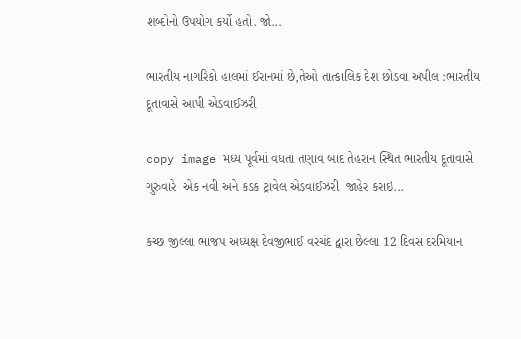શબ્દોનો ઉપયોગ કર્યો હતો. જો...

ભારતીય નાગરિકો હાલમાં ઈરાનમાં છે,તેઓ તાત્કાલિક દેશ છોડવા અપીલ :ભારતીય દૂતાવાસે આપી એડવાઈઝરી

copy image મધ્ય પૂર્વમાં વધતા તણાવ બાદ તેહરાન સ્થિત ભારતીય દૂતાવાસે ગુરુવારે  એક નવી અને કડક ટ્રાવેલ એડવાઈઝરી  જાહેર કરાઇ...

કચ્છ જીલ્લા ભાજપ અધ્યક્ષ દેવજીભાઈ વરચંદ દ્વારા છેલ્લા 12 દિવસ દરમિયાન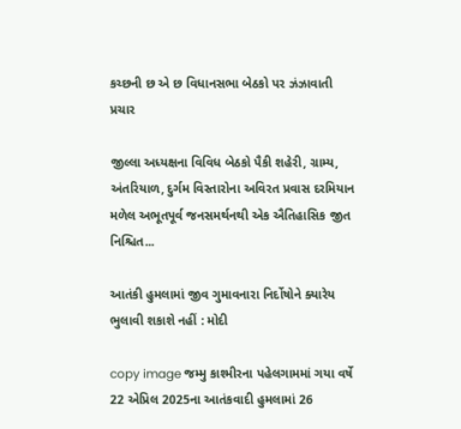કચ્છની છ એ છ વિધાનસભા બેઠકો પર ઝંઝાવાતી પ્રચાર

જીલ્લા અધ્યક્ષના વિવિધ બેઠકો પૈકી શહેરી, ગ્રામ્ય, અંતરિયાળ, દુર્ગમ વિસ્તારોના અવિરત પ્રવાસ દરમિયાન મળેલ અભૂતપૂર્વ જનસમર્થનથી એક ઐતિહાસિક જીત નિશ્ચિત...

આતંકી હુમલામાં જીવ ગુમાવનારા નિર્દોષોને ક્યારેય ભુલાવી શકાશે નહીં : મોદી

copy image જમ્મુ કાશ્મીરના પહેલગામમાં ગયા વર્ષે 22 એપ્રિલ 2025ના આતંકવાદી હુમલામાં 26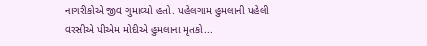નાગરીકોએ જીવ ગુમાવ્યો હતો. પહેલગામ હુમલાની પહેલી વરસીએ પીએમ મોદીએ હુમલાના મૃતકો...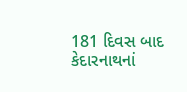181 દિવસ બાદ કેદારનાથનાં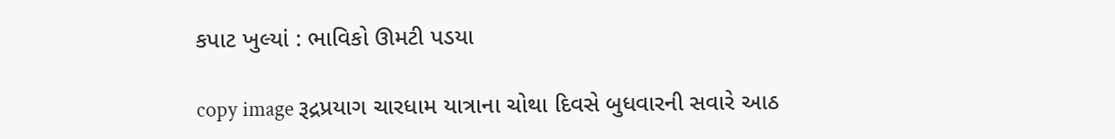કપાટ ખુલ્યાં : ભાવિકો ઊમટી પડયા

copy image રૂદ્રપ્રયાગ ચારધામ યાત્રાના ચોથા દિવસે બુધવારની સવારે આઠ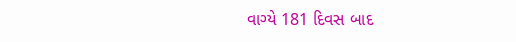વાગ્યે 181 દિવસ બાદ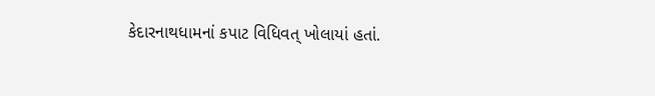કેદારનાથધામનાં કપાટ વિધિવત્ ખોલાયાં હતાં.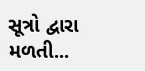સૂત્રો દ્વારા મળતી...